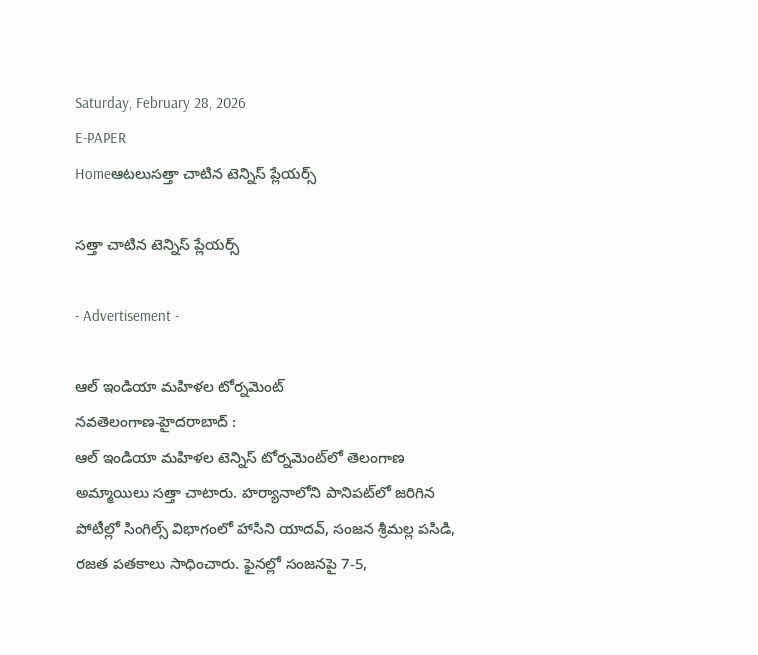Saturday, February 28, 2026
E-PAPER
Homeఆటలుసత్తా చాటిన టెన్నిస్‌ ప్లేయర్స్‌

సత్తా చాటిన టెన్నిస్‌ ప్లేయర్స్‌

- Advertisement -

ఆల్‌ ఇండియా మహిళల టోర్నమెంట్‌
నవతెలంగాణ-హైదరాబాద్‌ :
ఆల్‌ ఇండియా మహిళల టెన్నిస్‌ టోర్నమెంట్‌లో తెలంగాణ అమ్మాయిలు సత్తా చాటారు. హర్యానాలోని పానిపట్‌లో జరిగిన పోటీల్లో సింగిల్స్‌ విభాగంలో హాసిని యాదవ్‌, సంజన శ్రీమల్ల పసిడి, రజత పతకాలు సాధించారు. ఫైనల్లో సంజనపై 7-5,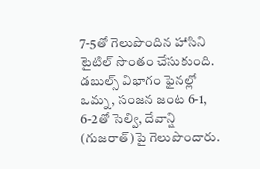7-5తో గెలుపొందిన హాసిని టైటిల్‌ సొంతం చేసుకుంది. డబుల్స్‌ విభాగం ఫైనల్లో ఒమ్న, సంజన జంట 6-1, 6-2తో సెల్వి, దేవాన్షి (గుజరాత్‌)పై గెలుపొందారు.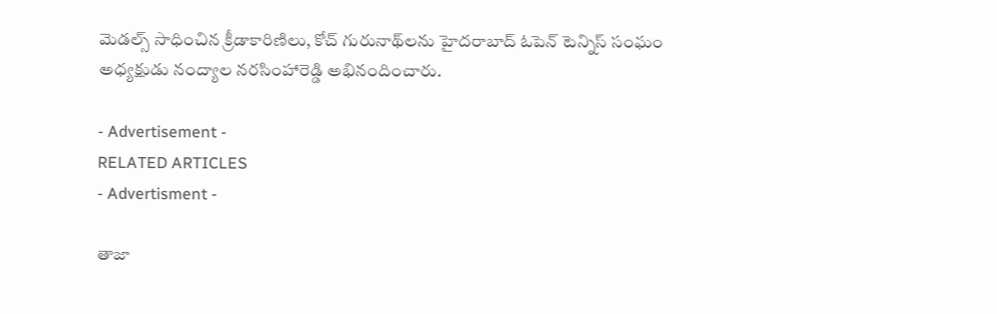మెడల్స్‌ సాధించిన క్రీడాకారిణిలు, కోచ్‌ గురునాథ్‌లను హైదరాబాద్‌ ఓపెన్‌ టెన్నిస్‌ సంఘం అధ్యక్షుడు నంద్యాల నరసింహారెడ్డి అభినందించారు.

- Advertisement -
RELATED ARTICLES
- Advertisment -

తాజా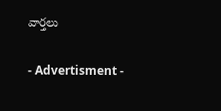వార్తలు

- Advertisment -